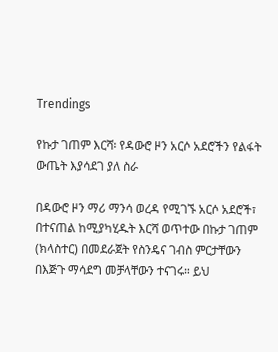Trendings

የኩታ ገጠም እርሻ፡ የዳውሮ ዞን አርሶ አደሮችን የልፋት ውጤት እያሳደገ ያለ ስራ

በዳውሮ ዞን ማሪ ማንሳ ወረዳ የሚገኙ አርሶ አደሮች፣ በተናጠል ከሚያካሂዱት እርሻ ወጥተው በኩታ ገጠም (ክላስተር) በመደራጀት የስንዴና ገብስ ምርታቸውን በእጅጉ ማሳደግ መቻላቸውን ተናገሩ። ይህ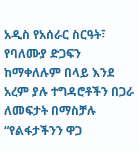አዲስ የአሰራር ስርዓት፣ የባለሙያ ድጋፍን ከማቀለሉም በላይ እንደ አረም ያሉ ተግዳሮቶችን በጋራ ለመፍታት በማስቻሉ “የልፋታችንን ዋጋ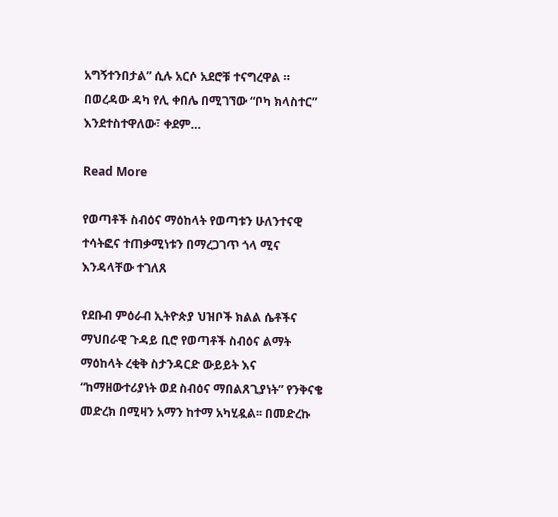አግኝተንበታል” ሲሉ አርሶ አደሮቹ ተናግረዋል ። በወረዳው ዳካ የሊ ቀበሌ በሚገኘው “ቦካ ክላስተር” እንደተስተዋለው፣ ቀደም…

Read More

የወጣቶች ስብዕና ማዕከላት የወጣቱን ሁለንተናዊ ተሳትፎና ተጠቃሚነቱን በማረጋገጥ ጎላ ሚና እንዳላቸው ተገለጸ

የደቡብ ምዕራብ ኢትዮጵያ ህዝቦች ክልል ሴቶችና ማህበራዊ ጉዳይ ቢሮ የወጣቶች ስብዕና ልማት ማዕከላት ረቂቅ ስታንዳርድ ውይይት እና “ከማዘውተሪያነት ወደ ስብዕና ማበልጸጊያነት” የንቅናቄ መድረክ በሚዛን አማን ከተማ አካሂዷል፡፡ በመድረኩ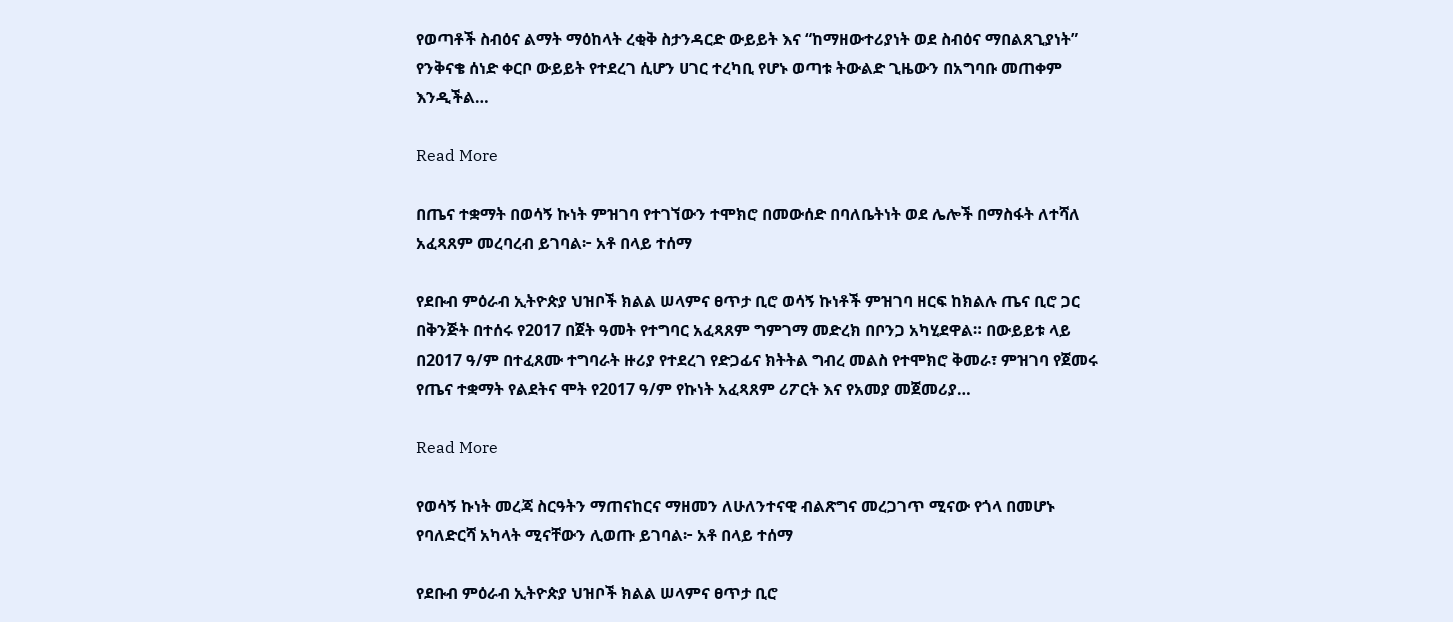የወጣቶች ስብዕና ልማት ማዕከላት ረቂቅ ስታንዳርድ ውይይት እና “ከማዘውተሪያነት ወደ ስብዕና ማበልጸጊያነት” የንቅናቄ ሰነድ ቀርቦ ውይይት የተደረገ ሲሆን ሀገር ተረካቢ የሆኑ ወጣቱ ትውልድ ጊዜውን በአግባቡ መጠቀም እንዲችል…

Read More

በጤና ተቋማት በወሳኝ ኩነት ምዝገባ የተገኘውን ተሞክሮ በመውሰድ በባለቤትነት ወደ ሌሎች በማስፋት ለተሻለ አፈጻጸም መረባረብ ይገባል፦ አቶ በላይ ተሰማ

የደቡብ ምዕራብ ኢትዮጵያ ህዝቦች ክልል ሠላምና ፀጥታ ቢሮ ወሳኝ ኩነቶች ምዝገባ ዘርፍ ከክልሉ ጤና ቢሮ ጋር በቅንጅት በተሰሩ የ2017 በጀት ዓመት የተግባር አፈጻጸም ግምገማ መድረክ በቦንጋ አካሂደዋል። በውይይቱ ላይ በ2017 ዓ/ም በተፈጸሙ ተግባራት ዙሪያ የተደረገ የድጋፊና ክትትል ግብረ መልስ የተሞክሮ ቅመራ፣ ምዝገባ የጀመሩ የጤና ተቋማት የልደትና ሞት የ2017 ዓ/ም የኩነት አፈጻጸም ሪፖርት እና የአመያ መጀመሪያ…

Read More

የወሳኝ ኩነት መረጃ ስርዓትን ማጠናከርና ማዘመን ለሁለንተናዊ ብልጽግና መረጋገጥ ሚናው የጎላ በመሆኑ የባለድርሻ አካላት ሚናቸውን ሊወጡ ይገባል፦ አቶ በላይ ተሰማ

የደቡብ ምዕራብ ኢትዮጵያ ህዝቦች ክልል ሠላምና ፀጥታ ቢሮ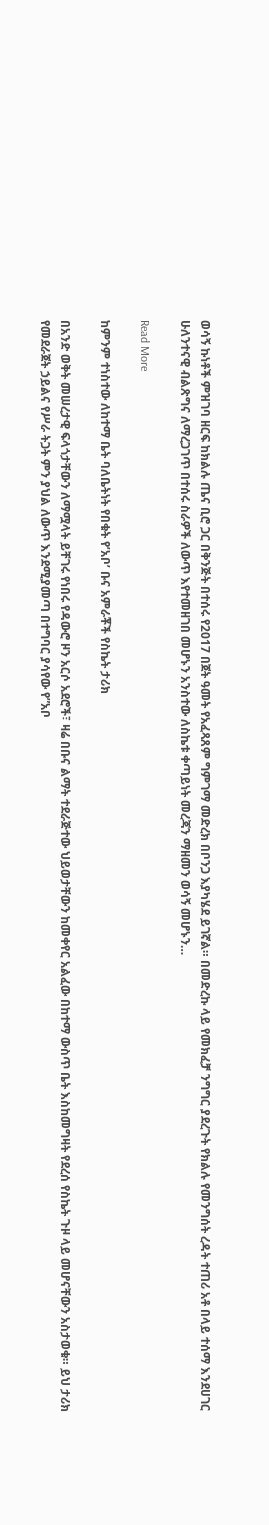ወሳኝ ኩነቶች ምዝገባ ዘርፍ ከክልሉ ጤና ቢሮ ጋር በቅንጅት በተሰሩ የ2017 በጀት ዓመት የአፈጻጸም ግምገማ መድረክ በቦንጋ እያካሄደ ይገኛል። በመድረኩ ላይ የመክፈቻ ንግግር ያደረጉት የክልሉ የመንግሰት ረዳት ተጠሪ አቶ በላይ ተሰማ እንደሀገር ሁለንተናዊ ብልጽግና ለማረጋገጥ በተሰሩ ስራዎች ለውጥ እየተመዘገበ መሆኑን አንስተው ለስኬቱ ቀጣይነት መረጃን ማዘመን ወሳኝ መሆኑን…

Read More

ከምንም ተነስተው ለከተማ ቤት ባለቤትነት የበቁት የ’አቦ’ ቡና አምራቾች የስኬት ታሪክ

በአንድ ወቅት መሠረታዊ ፍላጎታቸውን ለማሟላት ይቸገሩ የነበሩ የዳውሮ ዞን አርሶ አደሮች፣ ዛሬ በቡና ልማት ተደራጅተው ህይወታቸውን ከመቀየር አልፈው በከተማ ውስጥ ቤት እስከመግዛት የደረሰ የስኬት ጉዞ ላይ መሆናቸውን አስታወቁ። ይህ ታሪክ የመደራጀት ኃይልና የሥራ ትጋት ምን ያህል ለውጥ እንደሚያመጣ በተግባር ያሳየው የ”አቦ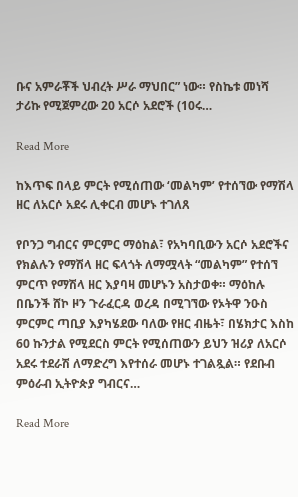ቡና አምራቾች ህብረት ሥራ ማህበር” ነው። የስኬቱ መነሻ ታሪኩ የሚጀምረው 20 አርሶ አደሮች (10ሩ…

Read More

ከእጥፍ በላይ ምርት የሚሰጠው ‘መልካም’ የተሰኘው የማሽላ ዘር ለአርሶ አደሩ ሊቀርብ መሆኑ ተገለጸ

የቦንጋ ግብርና ምርምር ማዕከል፣ የአካባቢውን አርሶ አደሮችና የክልሉን የማሽላ ዘር ፍላጎት ለማሟላት “መልካም” የተሰኘ ምርጥ የማሽላ ዘር እያባዛ መሆኑን አስታወቀ። ማዕከሉ በቤንች ሸኮ ዞን ጉራፈርዳ ወረዳ በሚገኘው የኦትዋ ንዑስ ምርምር ጣቢያ እያካሄደው ባለው የዘር ብዜት፣ በሄክታር እስከ 60 ኩንታል የሚደርስ ምርት የሚሰጠውን ይህን ዝሪያ ለአርሶ አደሩ ተደራሽ ለማድረግ እየተሰራ መሆኑ ተገልጿል። የደቡብ ምዕራብ ኢትዮጵያ ግብርና…

Read More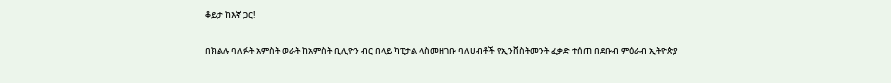ቆይታ ከእኛ ጋር!

በክልሉ ባለፉት አምስት ወራት ከአምስት ቢሊዮን ብር በላይ ካፒታል ላስመዘገቡ ባለሀብቶች የኢንቨስትመንት ፈቃድ ተሰጠ በደቡብ ምዕራብ ኢትዮጵያ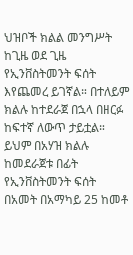ህዝቦች ክልል መንግሥት ከጊዜ ወደ ጊዜ የኢንቨስትመንት ፍሰት እየጨመረ ይገኛል። በተለይም ክልሉ ከተደራጀ በኋላ በዘርፉ ከፍተኛ ለውጥ ታይቷል። ይህም በአሃዝ ክልሉ ከመደራጀቱ በፊት የኢንቨስትመንት ፍሰት በአመት በአማካይ 25 ከመቶ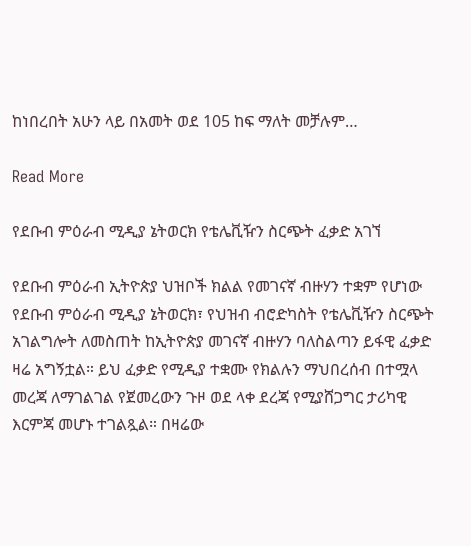ከነበረበት አሁን ላይ በአመት ወደ 105 ከፍ ማለት መቻሉም…

Read More

የደቡብ ምዕራብ ሚዲያ ኔትወርክ የቴሌቪዥን ስርጭት ፈቃድ አገኘ

የደቡብ ምዕራብ ኢትዮጵያ ህዝቦች ክልል የመገናኛ ብዙሃን ተቋም የሆነው የደቡብ ምዕራብ ሚዲያ ኔትወርክ፣ የህዝብ ብሮድካስት የቴሌቪዥን ስርጭት አገልግሎት ለመስጠት ከኢትዮጵያ መገናኛ ብዙሃን ባለስልጣን ይፋዊ ፈቃድ ዛሬ አግኝቷል። ይህ ፈቃድ የሚዲያ ተቋሙ የክልሉን ማህበረሰብ በተሟላ መረጃ ለማገልገል የጀመረውን ጉዞ ወደ ላቀ ደረጃ የሚያሸጋግር ታሪካዊ እርምጃ መሆኑ ተገልጿል። በዛሬው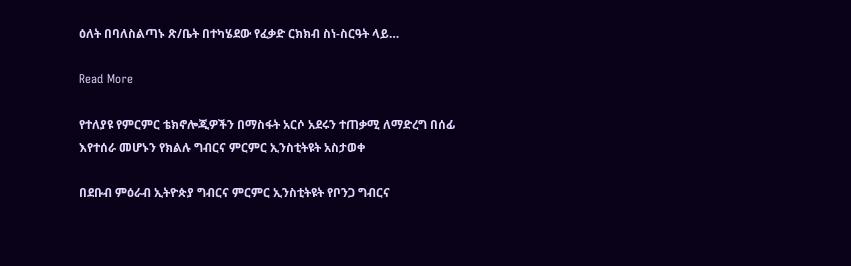ዕለት በባለስልጣኑ ጽ/ቤት በተካሄደው የፈቃድ ርክክብ ስነ-ስርዓት ላይ…

Read More

የተለያዩ የምርምር ቴክኖሎጂዎችን በማስፋት አርሶ አደሩን ተጠቃሚ ለማድረግ በሰፊ እየተሰራ መሆኑን የክልሉ ግብርና ምርምር ኢንስቲትዩት አስታወቀ

በደቡብ ምዕራብ ኢትዮጵያ ግብርና ምርምር ኢንስቲትዩት የቦንጋ ግብርና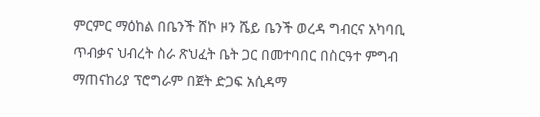ምርምር ማዕከል በቤንች ሸኮ ዞን ሼይ ቤንች ወረዳ ግብርና አካባቢ ጥብቃና ህብረት ስራ ጽህፈት ቤት ጋር በመተባበር በስርዓተ ምግብ ማጠናከሪያ ፕሮግራም በጀት ድጋፍ አሲዳማ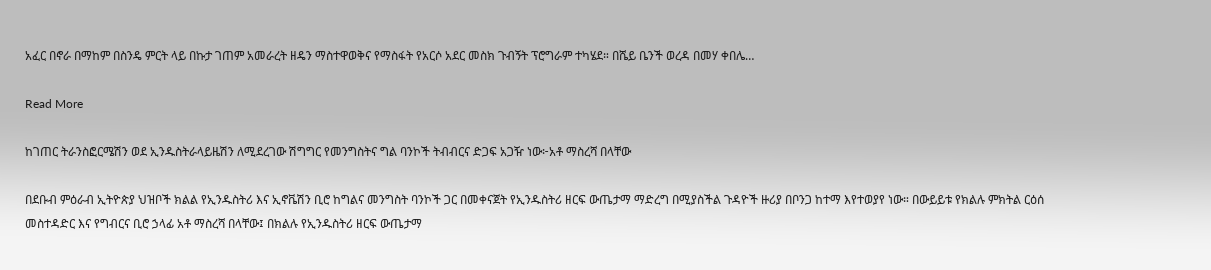አፈር በኖራ በማከም በስንዴ ምርት ላይ በኩታ ገጠም አመራረት ዘዴን ማስተዋወቅና የማስፋት የአርሶ አደር መስክ ጉብኝት ፕሮግራም ተካሄደ። በሼይ ቤንች ወረዳ በመሃ ቀበሌ…

Read More

ከገጠር ትራንስፎርሜሽን ወደ ኢንዱስትራላይዜሽን ለሚደረገው ሽግግር የመንግስትና ግል ባንኮች ትብብርና ድጋፍ አጋዥ ነው፦አቶ ማስረሻ በላቸው

በደቡብ ምዕራብ ኢትዮጵያ ህዝቦች ክልል የኢንዱስትሪ እና ኢኖቬሽን ቢሮ ከግልና መንግስት ባንኮች ጋር በመቀናጀት የኢንዱስትሪ ዘርፍ ውጤታማ ማድረግ በሚያስችል ጉዳዮች ዙሪያ በቦንጋ ከተማ እየተወያየ ነው። በውይይቱ የክልሉ ምክትል ርዕሰ መስተዳድር እና የግብርና ቢሮ ኃላፊ አቶ ማስረሻ በላቸው፤ በክልሉ የኢንዱስትሪ ዘርፍ ውጤታማ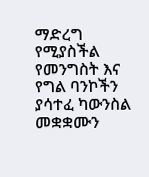ማድረግ የሚያስችል የመንግስት እና የግል ባንኮችን ያሳተፈ ካውንስል መቋቋሙን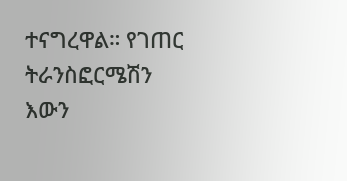ተናግረዋል። የገጠር ትራንስፎርሜሽን እውን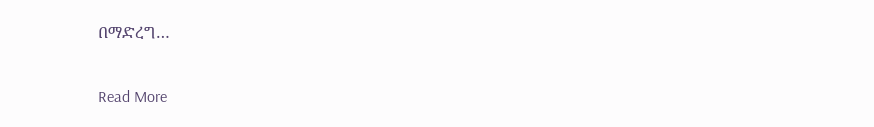በማድረግ…

Read More